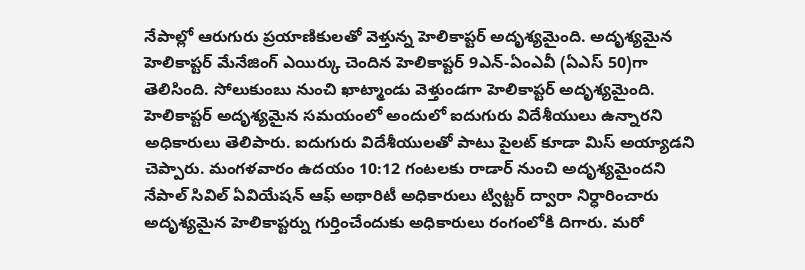నేపాల్లో ఆరుగురు ప్రయాణికులతో వెళ్తున్న హెలికాప్టర్ అదృశ్యమైంది. అదృశ్యమైన హెలికాప్టర్ మేనేజింగ్ ఎయిర్కు చెందిన హెలికాప్టర్ 9ఎన్-ఏంఎవీ (ఏఎస్ 50)గా తెలిసింది. సోలుకుంబు నుంచి ఖాట్మాండు వెళ్తుండగా హెలికాప్టర్ అదృశ్యమైంది. హెలికాప్టర్ అదృశ్యమైన సమయంలో అందులో ఐదుగురు విదేశీయులు ఉన్నారని అధికారులు తెలిపారు. ఐదుగురు విదేశీయులతో పాటు పైలట్ కూడా మిస్ అయ్యాడని చెప్పారు. మంగళవారం ఉదయం 10:12 గంటలకు రాడార్ నుంచి అదృశ్యమైందని నేపాల్ సివిల్ ఏవియేషన్ ఆఫ్ అథారిటీ అధికారులు ట్విట్టర్ ద్వారా నిర్ధారించారు అదృశ్యమైన హెలికాప్టర్ను గుర్తించేందుకు అధికారులు రంగంలోకి దిగారు. మరో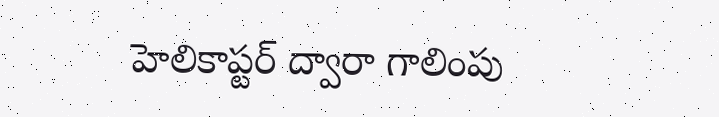హెలికాప్టర్ ద్వారా గాలింపు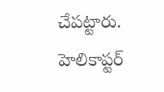చేపట్టారు. హెలికాప్టర్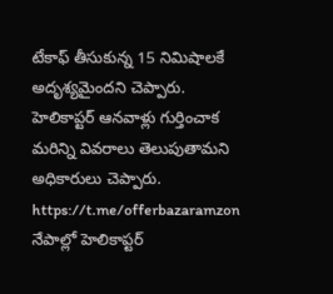టేకాఫ్ తీసుకున్న 15 నిమిషాలకే అదృశ్యమైందని చెప్పారు. హెలికాప్టర్ ఆనవాళ్లు గుర్తించాక మరిన్ని వివరాలు తెలుపుతామని అధికారులు చెప్పారు. https://t.me/offerbazaramzon
నేపాల్లో హెలికాప్టర్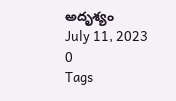అదృశ్యం
July 11, 2023
0
Tags